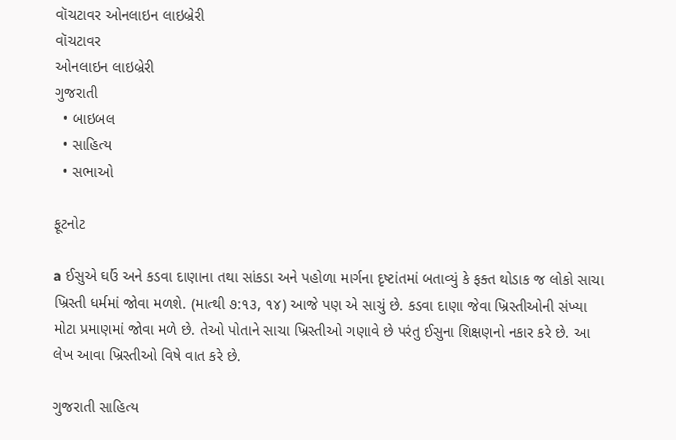વૉચટાવર ઓનલાઇન લાઇબ્રેરી
વૉચટાવર
ઓનલાઇન લાઇબ્રેરી
ગુજરાતી
  • બાઇબલ
  • સાહિત્ય
  • સભાઓ

ફૂટનોટ

a ઈસુએ ઘઉં અને કડવા દાણાના તથા સાંકડા અને પહોળા માર્ગના દૃષ્ટાંતમાં બતાવ્યું કે ફક્ત થોડાક જ લોકો સાચા ખ્રિસ્તી ધર્મમાં જોવા મળશે. (માત્થી ૭:૧૩, ૧૪) આજે પણ એ સાચું છે. કડવા દાણા જેવા ખ્રિસ્તીઓની સંખ્યા મોટા પ્રમાણમાં જોવા મળે છે. તેઓ પોતાને સાચા ખ્રિસ્તીઓ ગણાવે છે પરંતુ ઈસુના શિક્ષણનો નકાર કરે છે. આ લેખ આવા ખ્રિસ્તીઓ વિષે વાત કરે છે.

ગુજરાતી સાહિત્ય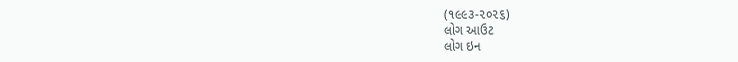(૧૯૯૩-૨૦૨૬)
લોગ આઉટ
લોગ ઇન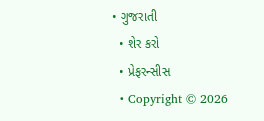• ગુજરાતી
  • શેર કરો
  • પ્રેફરન્સીસ
  • Copyright © 2026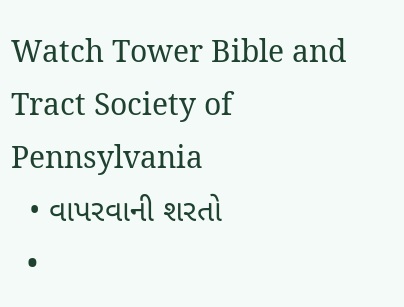Watch Tower Bible and Tract Society of Pennsylvania
  • વાપરવાની શરતો
  •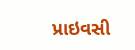પ્રાઇવસી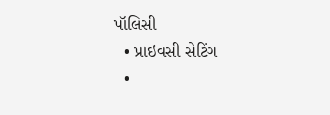પૉલિસી
  • પ્રાઇવસી સેટિંગ
  •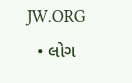JW.ORG
  • લોગ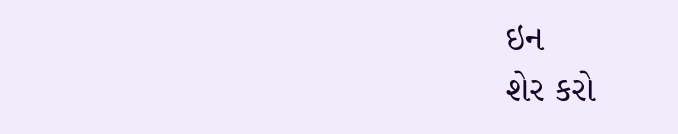ઇન
શેર કરો